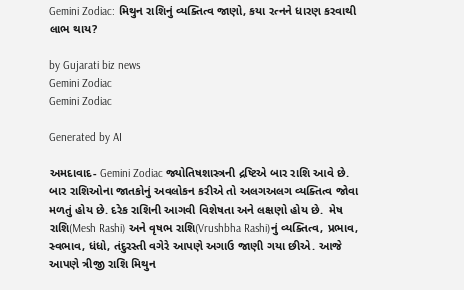Gemini Zodiac: મિથુન રાશિનું વ્યક્તિત્વ જાણો, કયા રત્નને ધારણ કરવાથી લાભ થાય?

by Gujarati biz news
Gemini Zodiac
Gemini Zodiac

Generated by AI

અમદાવાદ- Gemini Zodiac જ્યોતિષશાસ્ત્રની દ્રષ્ટિએ બાર રાશિ આવે છે. બાર રાશિઓના જાતકોનું અવલોકન કરીએ તો અલગઅલગ વ્યક્તિત્વ જોવા મળતું હોય છે. દરેક રાશિની આગવી વિશેષતા અને લક્ષણો હોય છે.  મેષ રાશિ(Mesh Rashi) અને વૃષભ રાશિ(Vrushbha Rashi)નું વ્યક્તિત્વ, પ્રભાવ, સ્વભાવ, ધંધો, તંદુરસ્તી વગેરે આપણે અગાઉ જાણી ગયા છીએ. આજે આપણે ત્રીજી રાશિ મિથુન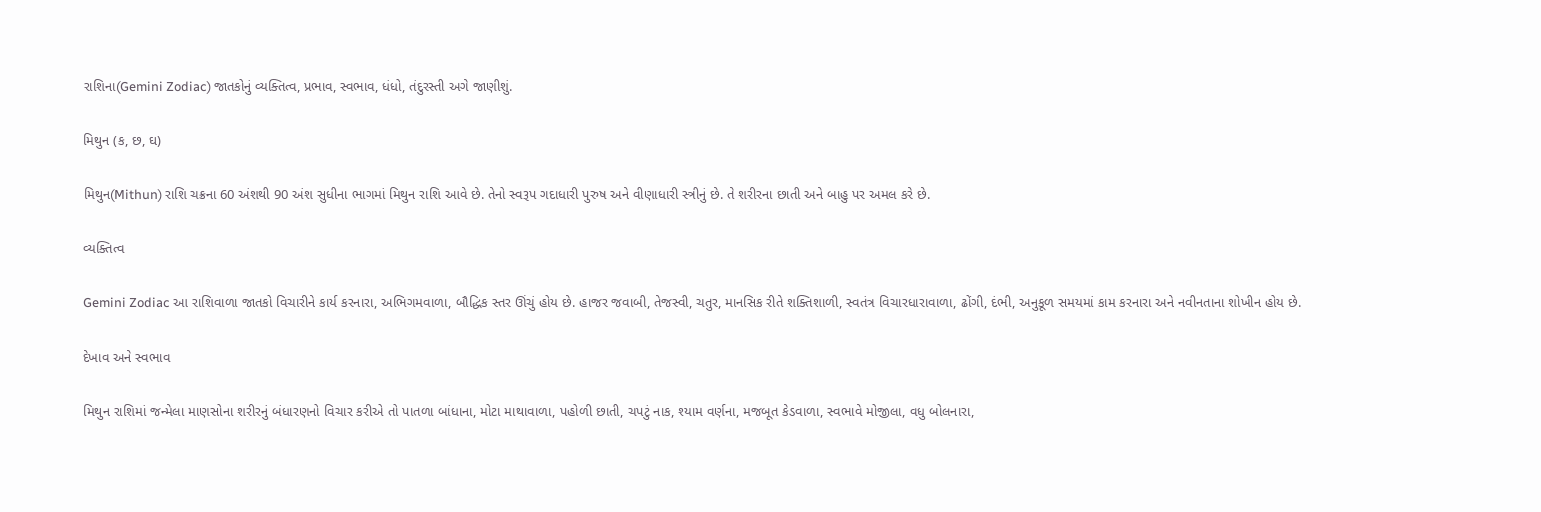રાશિના(Gemini Zodiac) જાતકોનું વ્યક્તિત્વ, પ્રભાવ, સ્વભાવ, ધંધો, તંદુરસ્તી અગે જાણીશું.

મિથુન (ક, છ, ઘ)

મિથુન(Mithun) રાશિ ચક્રના 60 અંશથી 90 અંશ સુધીના ભાગમાં મિથુન રાશિ આવે છે. તેનો સ્વરૂપ ગદાધારી પુરુષ અને વીણાધારી સ્ત્રીનું છે. તે શરીરના છાતી અને બાહુ પર અમલ કરે છે.

વ્યક્તિત્વ

Gemini Zodiac આ રાશિવાળા જાતકો વિચારીને કાર્ય કરનારા, અભિગમવાળા, બૌદ્ધિક સ્તર ઊંચું હોય છે. હાજર જવાબી, તેજસ્વી, ચતુર, માનસિક રીતે શક્તિશાળી, સ્વતંત્ર વિચારધારાવાળા, ઢોંગી, દંભી, અનુકૂળ સમયમાં કામ કરનારા અને નવીનતાના શોખીન હોય છે.

દેખાવ અને સ્વભાવ

મિથુન રાશિમાં જન્મેલા માણસોના શરીરનું બંધારણનો વિચાર કરીએ તો પાતળા બાંધાના, મોટા માથાવાળા, પહોળી છાતી, ચપટું નાક, શ્યામ વર્ણના, મજબૂત કેડવાળા, સ્વભાવે મોજીલા, વધુ બોલનારા,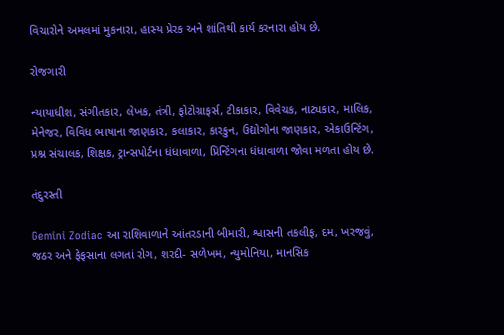વિચારોને અમલમાં મુકનારા, હાસ્ય પ્રેરક અને શાંતિથી કાર્ય કરનારા હોય છે.

રોજગારી

ન્યાયાધીશ, સંગીતકાર, લેખક, તંત્રી, ફોટોગ્રાફર્સ, ટીકાકાર, વિવેચક, નાટ્યકાર, માલિક, મેનેજર, વિવિધ ભાષાના જાણકાર, કલાકાર, કારકુન, ઉદ્યોગોના જાણકાર, એકાઉન્ટિંગ, પ્રશ્ન સંચાલક, શિક્ષક, ટ્રાન્સપોર્ટના ધંધાવાળા, પ્રિન્ટિંગના ધંધાવાળા જોવા મળતા હોય છે.

તંદુરસ્તી

Gemini Zodiac આ રાશિવાળાને આંતરડાની બીમારી, શ્વાસની તકલીફ, દમ, ખરજવું, જઠર અને ફેફસાના લગતાં રોગ, શરદી- સળેખમ, ન્યુમોનિયા, માનસિક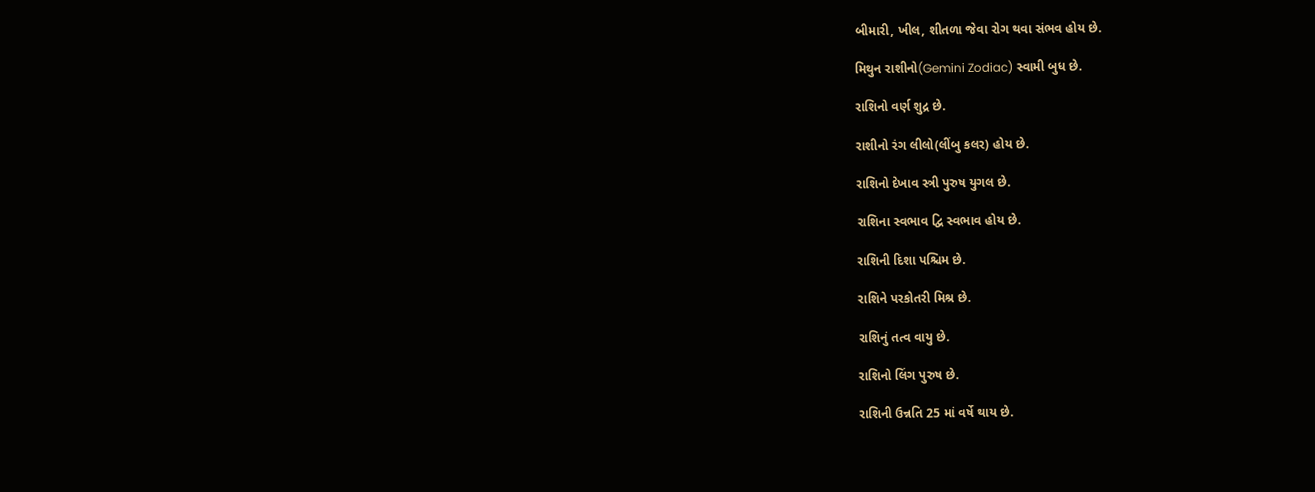બીમારી, ખીલ, શીતળા જેવા રોગ થવા સંભવ હોય છે.

મિથુન રાશીનો(Gemini Zodiac) સ્વામી બુધ છે.

રાશિનો વર્ણ શુદ્ર છે.

રાશીનો રંગ લીલો(લીંબુ કલર) હોય છે.

રાશિનો દેખાવ સ્ત્રી પુરુષ યુગલ છે.

રાશિના સ્વભાવ દ્વિ સ્વભાવ હોય છે.

રાશિની દિશા પશ્ચિમ છે.

રાશિને પરકોતરી મિશ્ર છે.

રાશિનું તત્વ વાયુ છે.

રાશિનો લિંગ પુરુષ છે.

રાશિની ઉન્નતિ 25 માં વર્ષે થાય છે.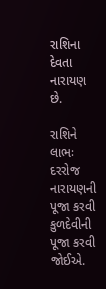રાશિના દેવતા નારાયણ છે.

રાશિને લાભઃ દરરોજ નારાયણની પૂજા કરવી કુળદેવીની પૂજા કરવી જોઈએ.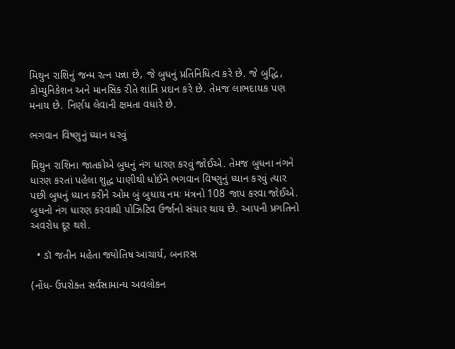મિથુન રાશિનું જન્મ રત્ન પન્ના છે, જે બુધનું પ્રતિનિધિત્વ કરે છે. જે બુદ્ધિ, કોમ્યુનિકેશન અને માનસિક રીતે શાંતિ પ્રદાન કરે છે. તેમજ લાભદાયક પણ મનાય છે. નિર્ણય લેવાની ક્ષમતા વધારે છે.

ભગવાન વિષ્ણુનું ધ્યાન ધરવું

મિથુન રાશિના જાતકોએ બુધનું નંગ ધારણ કરવું જોઈએ. તેમજ બુધના નંગને ધારણ કરતાં પહેલા શુદ્ધ પાણીથી ધોઈને ભગવાન વિષ્ણુનું ધ્યાન કરવું ત્યાર પછી બુધનું ધ્યાન કરીને ઓમ બું બુધાય નમઃ મંત્રનો 108 જાપ કરવા જોઈએ. બુધનો નંગ ધારણ કરવાથી પોઝિટિવ ઉર્જાનો સંચાર થાય છે. આપની પ્રગતિનો અવરોધ દૂર થશે.

  • ડૉ જતીન મહેતા જ્યોતિષ આચાર્ય, બનારસ

(નોંધ- ઉપરોક્ત સર્વસામાન્ય અવલોકન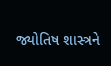જ્યોતિષ શાસ્ત્રને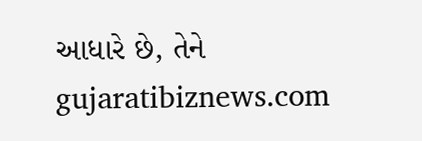આધારે છે, તેને gujaratibiznews.com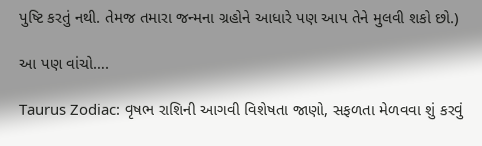પુષ્ટિ કરતું નથી. તેમજ તમારા જન્મના ગ્રહોને આધારે પણ આપ તેને મુલવી શકો છો.)

આ પણ વાંચો….

Taurus Zodiac: વૃષભ રાશિની આગવી વિશેષતા જાણો, સફળતા મેળવવા શું કરવું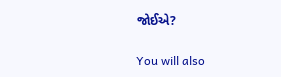જોઈએ?

You will also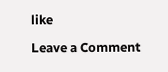like

Leave a Comment